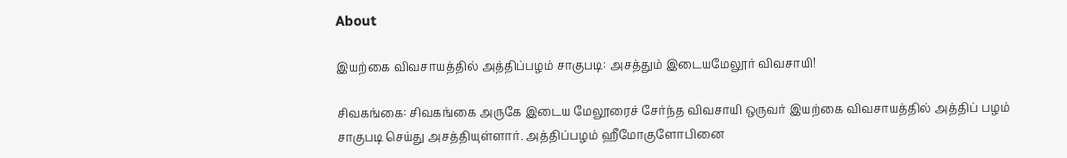About

இயற்கை விவசாயத்தில் அத்திப்பழம் சாகுபடி: அசத்தும் இடையமேலூர் விவசாயி!

சிவகங்கை: சிவகங்கை அருகே இடைய மேலூரைச் சேர்ந்த விவசாயி ஒருவர் இயற்கை விவசாயத்தில் அத்திப் பழம் சாகுபடி செய்து அசத்தியுள்ளார். அத்திப்பழம் ஹீமோகுளோபினை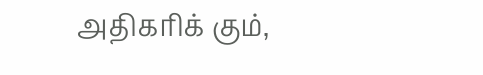அதிகரிக் கும்,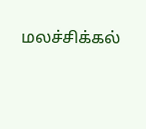மலச்சிக்கல்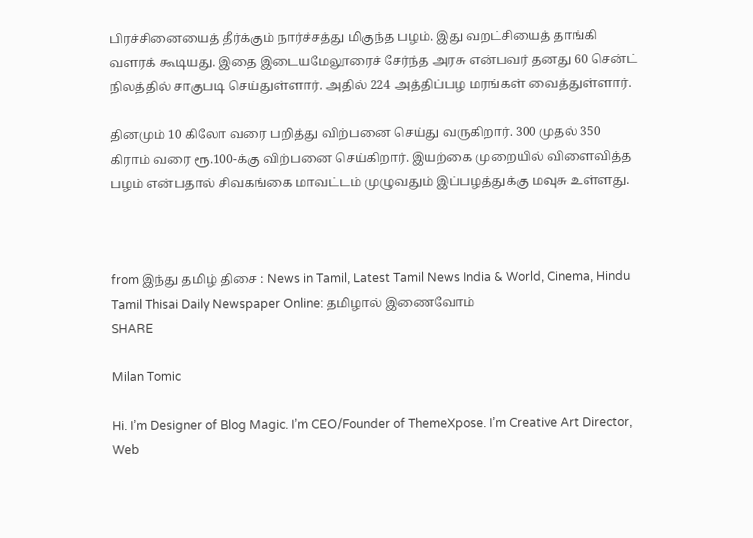பிரச்சினையைத் தீர்க்கும் நார்ச்சத்து மிகுந்த பழம். இது வறட்சியைத் தாங்கி வளரக் கூடியது. இதை இடையமேலூரைச் சேர்ந்த அரசு என்பவர் தனது 60 சென்ட் நிலத்தில் சாகுபடி செய்துள்ளார். அதில் 224 அத்திப்பழ மரங்கள் வைத்துள்ளார்.

தினமும் 10 கிலோ வரை பறித்து விற்பனை செய்து வருகிறார். 300 முதல் 350 கிராம் வரை ரூ.100-க்கு விற்பனை செய்கிறார். இயற்கை முறையில் விளைவித்த பழம் என்பதால் சிவகங்கை மாவட்டம் முழுவதும் இப்பழத்துக்கு மவுசு உள்ளது.



from இந்து தமிழ் திசை : News in Tamil, Latest Tamil News India & World, Cinema, Hindu Tamil Thisai Daily Newspaper Online: தமிழால் இணைவோம்
SHARE

Milan Tomic

Hi. I’m Designer of Blog Magic. I’m CEO/Founder of ThemeXpose. I’m Creative Art Director, Web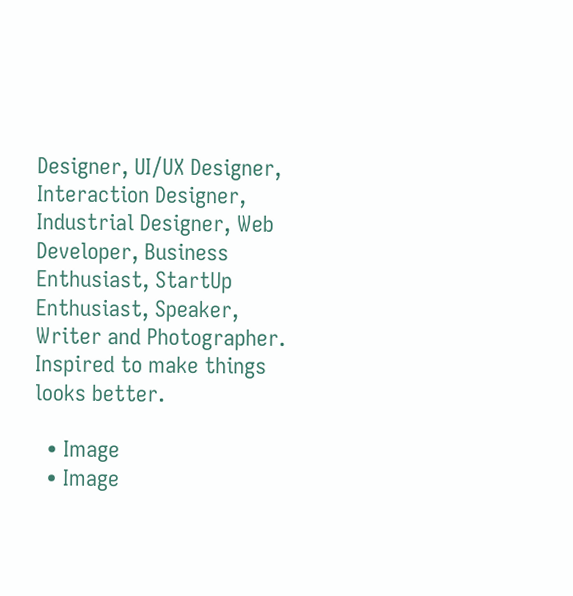Designer, UI/UX Designer, Interaction Designer, Industrial Designer, Web Developer, Business Enthusiast, StartUp Enthusiast, Speaker, Writer and Photographer. Inspired to make things looks better.

  • Image
  • Image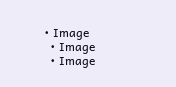• Image
  • Image
  • Image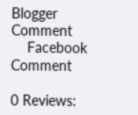Blogger Comment
    Facebook Comment

0 Reviews: